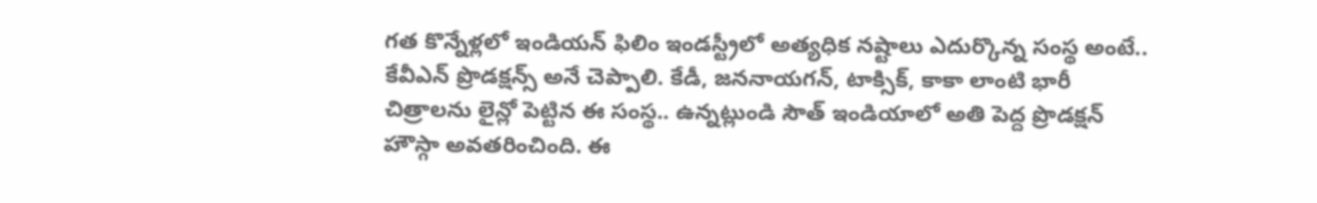గత కొన్నేళ్లలో ఇండియన్ ఫిలిం ఇండస్ట్రీలో అత్యధిక నష్టాలు ఎదుర్కొన్న సంస్థ అంటే.. కేవీఎన్ ప్రొడక్షన్స్ అనే చెప్పాలి. కేడీ, జననాయగన్, టాక్సిక్, కాకా లాంటి భారీ చిత్రాలను లైన్లో పెట్టిన ఈ సంస్థ.. ఉన్నట్లుండి సౌత్ ఇండియాలో అతి పెద్ద ప్రొడక్షన్ హౌస్గా అవతరించింది. ఈ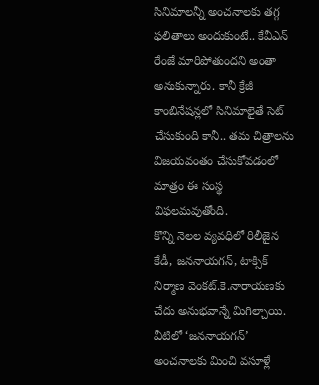సినిమాలన్నీ అంచనాలకు తగ్గ ఫలితాలు అందుకుంటే.. కేవీఎన్ రేంజే మారిపోతుందని అంతా అనుకున్నారు. కానీ క్రేజీ కాంబినేషన్లలో సినిమాలైతే సెట్ చేసుకుంది కానీ.. తమ చిత్రాలను విజయవంతం చేసుకోవడంలో మాత్రం ఈ సంస్థ విఫలమవుతోంది.
కొన్ని నెలల వ్యవధిలో రిలీజైన కేడీ, జననాయగన్, టాక్సిక్ నిర్మాణ వెంకట్.కె.నారాయణకు చేదు అనుభవాన్నే మిగిల్చాయి. వీటిలో ‘జననాయగన్’ అంచనాలకు మించి వసూళ్లే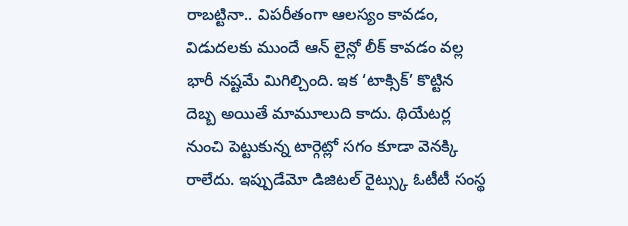రాబట్టినా.. విపరీతంగా ఆలస్యం కావడం, విడుదలకు ముందే ఆన్ లైన్లో లీక్ కావడం వల్ల భారీ నష్టమే మిగిల్చింది. ఇక ‘టాక్సిక్’ కొట్టిన దెబ్బ అయితే మామూలుది కాదు. థియేటర్ల నుంచి పెట్టుకున్న టార్గెట్లో సగం కూడా వెనక్కి రాలేదు. ఇప్పుడేమో డిజిటల్ రైట్స్కు ఓటీటీ సంస్థ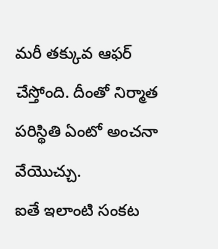మరీ తక్కువ ఆఫర్ చేస్తోంది. దీంతో నిర్మాత పరిస్థితి ఏంటో అంచనా వేయొచ్చు.
ఐతే ఇలాంటి సంకట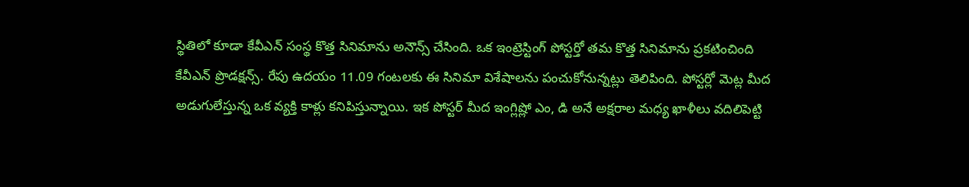స్థితిలో కూడా కేవీఎన్ సంస్థ కొత్త సినిమాను అనౌన్స్ చేసింది. ఒక ఇంట్రెస్టింగ్ పోస్టర్తో తమ కొత్త సినిమాను ప్రకటించింది కేవీఎన్ ప్రొడక్షన్స్. రేపు ఉదయం 11.09 గంటలకు ఈ సినిమా విశేషాలను పంచుకోనున్నట్లు తెలిపింది. పోస్టర్లో మెట్ల మీద అడుగులేస్తున్న ఒక వ్యక్తి కాళ్లు కనిపిస్తున్నాయి. ఇక పోస్టర్ మీద ఇంగ్లిష్లో ఎం, డి అనే అక్షరాల మధ్య ఖాళీలు వదిలిపెట్టి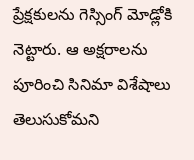ప్రేక్షకులను గెస్సింగ్ మోడ్లోకి నెట్టారు. ఆ అక్షరాలను పూరించి సినిమా విశేషాలు తెలుసుకోమని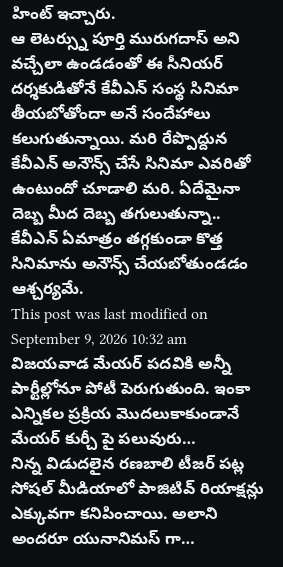హింట్ ఇచ్చారు.
ఆ లెటర్స్ను పూర్తి మురుగదాస్ అని వచ్చేలా ఉండడంతో ఈ సీనియర్ దర్శకుడితోనే కేవీఎన్ సంస్థ సినిమా తీయబోతోందా అనే సందేహాలు కలుగుతున్నాయి. మరి రేప్పొద్దున కేవీఎన్ అనౌన్స్ చేసే సినిమా ఎవరితో ఉంటుందో చూడాలి మరి. ఏదేమైనా దెబ్బ మీద దెబ్బ తగులుతున్నా.. కేవీఎన్ ఏమాత్రం తగ్గకుండా కొత్త సినిమాను అనౌన్స్ చేయబోతుండడం ఆశ్చర్యమే.
This post was last modified on September 9, 2026 10:32 am
విజయవాడ మేయర్ పదవికి అన్నీ పార్టీల్లోనూ పోటీ పెరుగుతుంది. ఇంకా ఎన్నికల ప్రక్రియ మొదలుకాకుండానే మేయర్ కుర్చీ పై పలువురు…
నిన్న విడుదలైన రణబాలి టీజర్ పట్ల సోషల్ మీడియాలో పాజిటివ్ రియాక్షన్లు ఎక్కువగా కనిపించాయి. అలాని అందరూ యునానిమస్ గా…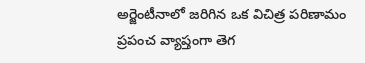అర్జెంటీనాలో జరిగిన ఒక విచిత్ర పరిణామం ప్రపంచ వ్యాప్తంగా తెగ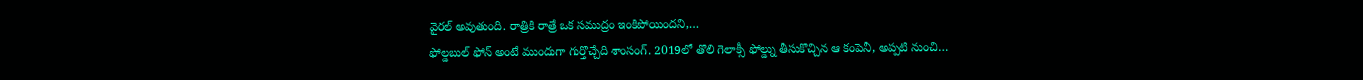వైరల్ అవుతుంది. రాత్రికి రాత్రే ఒక సముద్రం ఇంకిపోయిందని,…
ఫోల్డబుల్ ఫోన్ అంటే ముందుగా గుర్తొచ్చేది శాంసంగ్. 2019లో తొలి గెలాక్సీ ఫోల్డ్ను తీసుకొచ్చిన ఆ కంపెనీ, అప్పటి నుంచి…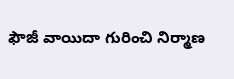ఫౌజీ వాయిదా గురించి నిర్మాణ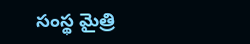సంస్థ మైత్రి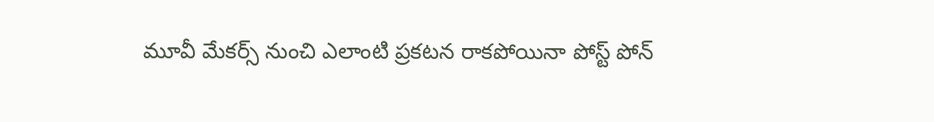మూవీ మేకర్స్ నుంచి ఎలాంటి ప్రకటన రాకపోయినా పోస్ట్ పోన్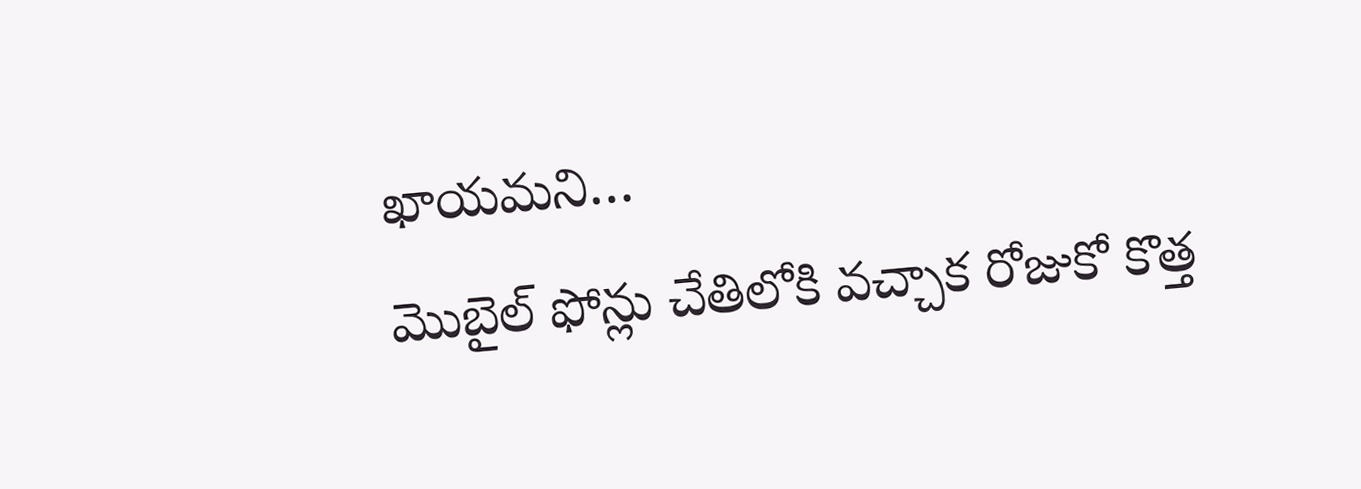ఖాయమని…
మొబైల్ ఫోన్లు చేతిలోకి వచ్చాక రోజుకో కొత్త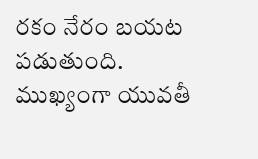రకం నేరం బయట పడుతుంది. ముఖ్యంగా యువతీ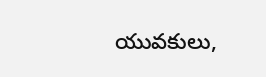యువకులు,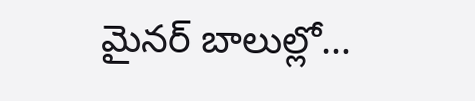మైనర్ బాలుల్లో…